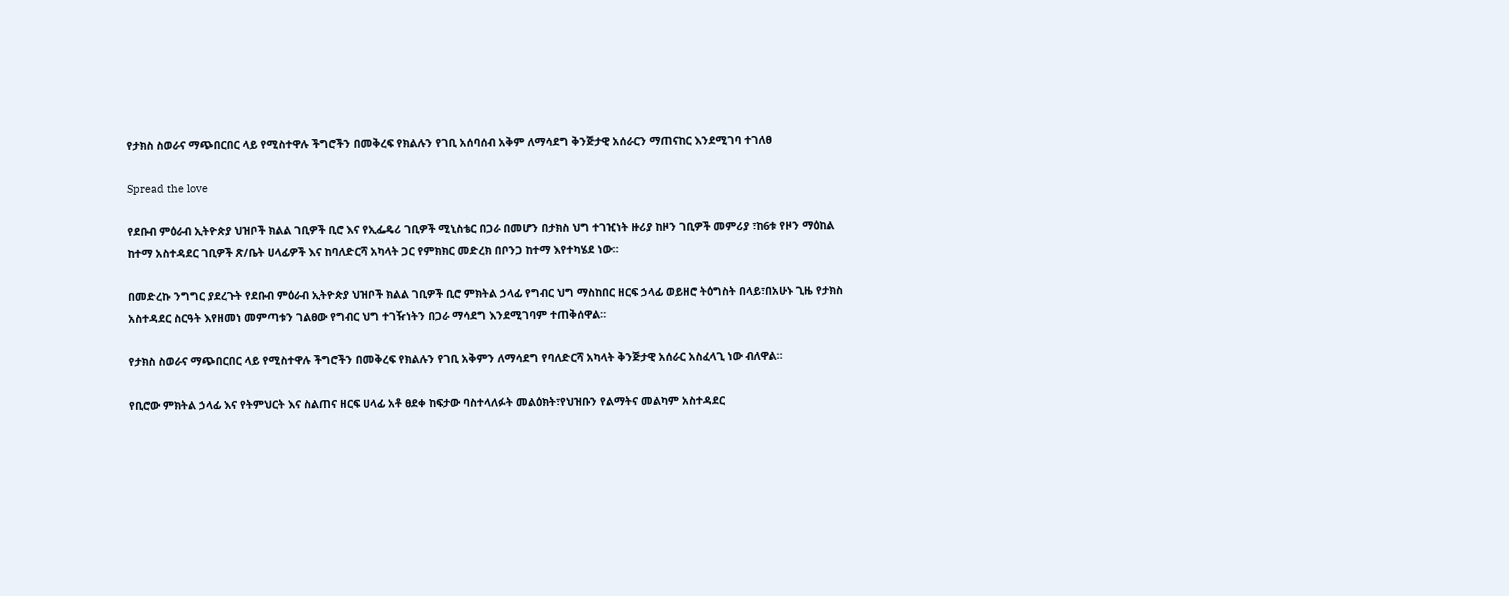የታክስ ስወራና ማጭበርበር ላይ የሚስተዋሉ ችግሮችን በመቅረፍ የክልሉን የገቢ አሰባሰብ አቅም ለማሳደግ ቅንጅታዊ አሰራርን ማጠናከር እንደሚገባ ተገለፀ

Spread the love

የደቡብ ምዕራብ ኢትዮጵያ ህዝቦች ክልል ገቢዎች ቢሮ እና የኢፌዴሪ ገቢዎች ሚኒስቴር በጋራ በመሆን በታክስ ህግ ተገዢነት ዙሪያ ከዞን ገቢዎች መምሪያ ፣ከ6ቱ የዞን ማዕከል ከተማ አስተዳደር ገቢዎች ጽ/ቤት ሀላፊዎች እና ከባለድርሻ አካላት ጋር የምክክር መድረክ በቦንጋ ከተማ እየተካሄደ ነው።

በመድረኩ ንግግር ያደረጉት የደቡብ ምዕራብ ኢትዮጵያ ህዝቦች ክልል ገቢዎች ቢሮ ምክትል ኃላፊ የግብር ህግ ማስከበር ዘርፍ ኃላፊ ወይዘሮ ትዕግስት በላይ፣በአሁኑ ጊዜ የታክስ አስተዳደር ስርዓት እየዘመነ መምጣቱን ገልፀው የግብር ህግ ተገዥነትን በጋራ ማሳደግ እንደሚገባም ተጠቅሰዋል።

የታክስ ስወራና ማጭበርበር ላይ የሚስተዋሉ ችግሮችን በመቅረፍ የክልሉን የገቢ አቅምን ለማሳደግ የባለድርሻ አካላት ቅንጅታዊ አሰራር አስፈላጊ ነው ብለዋል።

የቢሮው ምክትል ኃላፊ እና የትምህርት እና ስልጠና ዘርፍ ሀላፊ አቶ ፀደቀ ከፍታው ባስተላለፉት መልዕክት፣የህዝቡን የልማትና መልካም አስተዳደር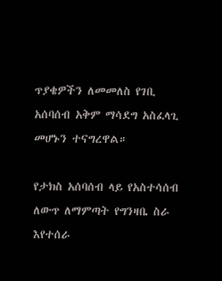ጥያቄዎችን ለመመለስ የገቢ አሰባሰብ አቅም ማሳደግ አስፈላጊ መሆኑን ተናግረዋል።

የታክስ አሰባሰብ ላይ የአስተሳሰብ ለውጥ ለማምጣት የግንዛቤ ስራ እየተሰራ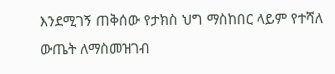እንደሚገኝ ጠቅሰው የታክስ ህግ ማስከበር ላይም የተሻለ ውጤት ለማስመዝገብ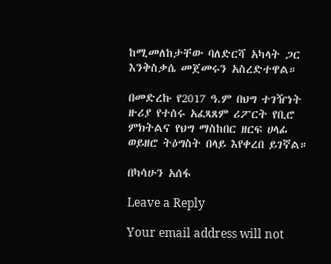ከሚመለከታቸው ባለድርሻ አካላት ጋር እንቅስቃሴ መጀመሩን አስረድተዋል።

በመድረኩ የ2017 ዓ.ም በህግ ተገዥነት ዙሪያ የተሰሩ አፈጻጸም ሪፖርት የቢሮ ምክትልና የህግ ማስከበር ዘርፍ ሀላፊ ወይዘሮ ትዕግስት በላይ እየቀረበ ይገኛል።

በካሳሁን አሰፋ

Leave a Reply

Your email address will not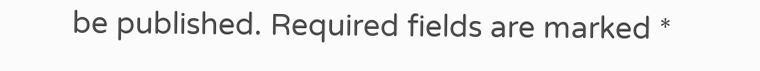be published. Required fields are marked *